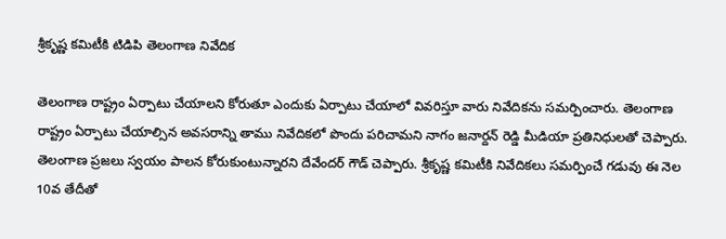శ్రీకృష్ణ కమిటీకి టిడిపి తెలంగాణ నివేదిక

తెలంగాణ రాష్ట్రం ఏర్పాటు చేయాలని కోరుతూ ఎందుకు ఏర్పాటు చేయాలో వివరిస్తూ వారు నివేదికను సమర్పించారు. తెలంగాణ రాష్ట్రం ఏర్పాటు చేయాల్సిన అవసరాన్ని తాము నివేదికలో పొందు పరిచామని నాగం జనార్దన్ రెడ్డి మీడియా ప్రతినిధులతో చెప్పారు. తెలంగాణ ప్రజలు స్వయం పాలన కోరుకుంటున్నారని దేవేందర్ గౌడ్ చెప్పారు. శ్రీకృష్ణ కమిటీకి నివేదికలు సమర్పించే గడువు ఈ నెల 10వ తేదీతో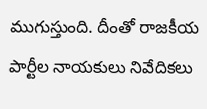ముగుస్తుంది. దీంతో రాజకీయ పార్టీల నాయకులు నివేదికలు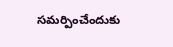సమర్పించేందుకు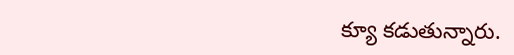క్యూ కడుతున్నారు.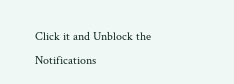Click it and Unblock the Notifications